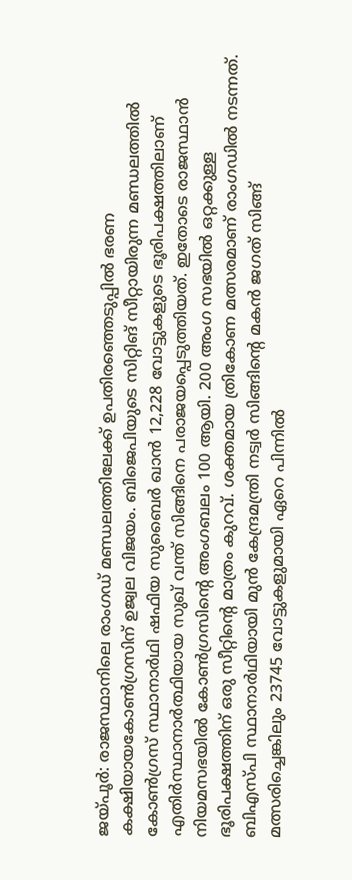ജയ്പൂർ: രാജസ്ഥാനിലെ രാംഗഡ് മണ്ഡലത്തിലേക്ക് ഉപതിരഞ്ഞെടുപ്പിൽ ഭരണ കക്ഷിയായകോൺഗ്രസിന് ഉജ്വല വിജയം. ബിജെപിയുടെ സിറ്റിങ് സീറ്റായിരുന്ന മണ്ഡലത്തിൽ കോൺഗ്രസ് സ്ഥാനാർഥി ഷഫിയ സുബൈർ ഖാൻ 12,228 വോട്ടുകളുടെ ഭൂരിപക്ഷത്തിലാണ് എതിർസ്ഥാനാർത്ഥിയായ സുഖ് വന്ത് സിങ്ങിനെ പരാജയപ്പെടുത്തിയത്. ഇതോടെ രാജസ്ഥാൻ നിയമസഭയിൽ കോൺഗ്രസിന്റെ അംഗബലം 100 ആയി. 200 അംഗ സഭയിൽ ഒറ്റക്കുള്ള ഭൂരിപക്ഷത്തിന് ഒരു സീറ്റിന്റെ മാത്രം കുറവ്. ശക്തമായ ത്രികോണ മത്സരമാണ് രാംഗഡിൽ നടന്നത്. ബിഎസ്പി സ്ഥാനാർഥിയായി മുൻ കേന്ദ്രമന്ത്രി നട്വർ സിങ്ങിന്റെ മകൻ ജഗത് സിങ്ങ് മത്സരിച്ചെങ്കിലും 23745 വോട്ടുകളുമായി ഏറെ പിന്നിൽ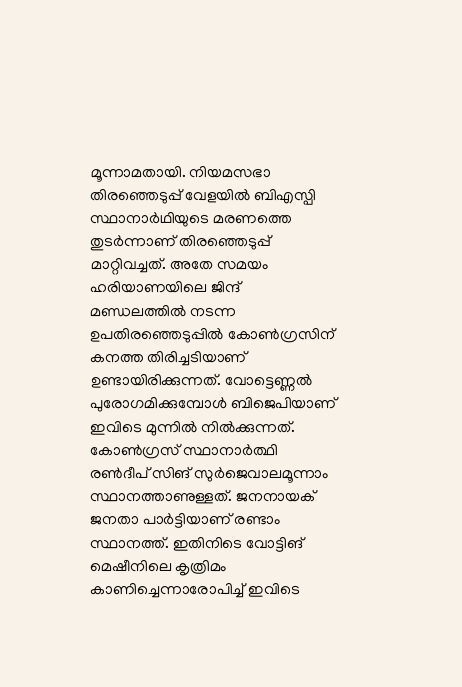മൂന്നാമതായി. നിയമസഭാ തിരഞ്ഞെടുപ്പ് വേളയിൽ ബിഎസ്പി സ്ഥാനാർഥിയുടെ മരണത്തെ തുടർന്നാണ് തിരഞ്ഞെടുപ്പ് മാറ്റിവച്ചത്. അതേ സമയം ഹരിയാണയിലെ ജിന്ദ് മണ്ഡലത്തിൽ നടന്ന ഉപതിരഞ്ഞെടുപ്പിൽ കോൺഗ്രസിന് കനത്ത തിരിച്ചടിയാണ് ഉണ്ടായിരിക്കുന്നത്. വോട്ടെണ്ണൽ പുരോഗമിക്കുമ്പോൾ ബിജെപിയാണ് ഇവിടെ മുന്നിൽ നിൽക്കുന്നത്. കോൺഗ്രസ് സ്ഥാനാർത്ഥി രൺദീപ് സിങ് സുർജെവാലമൂന്നാം സ്ഥാനത്താണുള്ളത്. ജനനായക് ജനതാ പാർട്ടിയാണ് രണ്ടാം സ്ഥാനത്ത്. ഇതിനിടെ വോട്ടിങ് മെഷീനിലെ കൃത്രിമം കാണിച്ചെന്നാരോപിച്ച് ഇവിടെ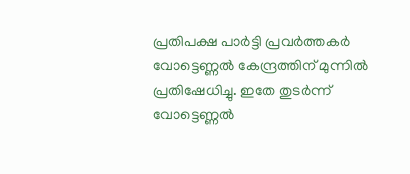പ്രതിപക്ഷ പാർട്ടി പ്രവർത്തകർ വോട്ടെണ്ണൽ കേന്ദ്രത്തിന് മുന്നിൽ പ്രതിഷേധിച്ചു. ഇതേ തുടർന്ന് വോട്ടെണ്ണൽ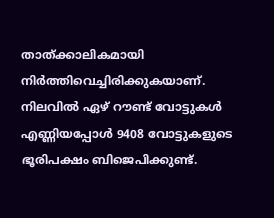താത്ക്കാലികമായി നിർത്തിവെച്ചിരിക്കുകയാണ്. നിലവിൽ ഏഴ് റൗണ്ട് വോട്ടുകൾ എണ്ണിയപ്പോൾ 9408 വോട്ടുകളുടെ ഭൂരിപക്ഷം ബിജെപിക്കുണ്ട്.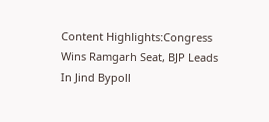Content Highlights:Congress Wins Ramgarh Seat, BJP Leads In Jind Bypoll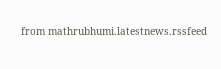from mathrubhumi.latestnews.rssfeed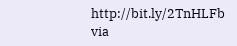http://bit.ly/2TnHLFb
via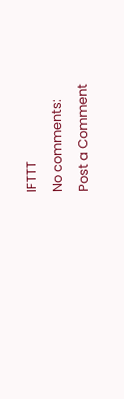IFTTT
No comments:
Post a Comment